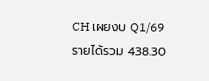CH เผยงบ Q1/69 รายได้รวม 438.30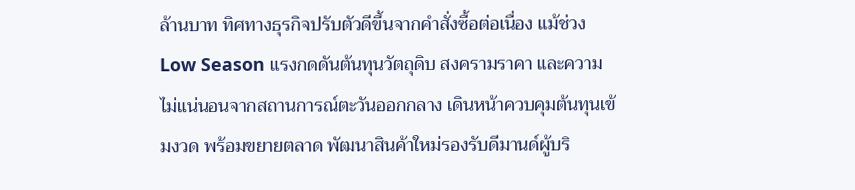ล้านบาท ทิศทางธุรกิจปรับตัวดีขึ้นจากคำสั่งซื้อต่อเนื่อง แม้ช่วง Low Season แรงกดดันต้นทุนวัตถุดิบ สงครามราคา และความไม่แน่นอนจากสถานการณ์ตะวันออกกลาง เดินหน้าควบคุมต้นทุนเข้มงวด พร้อมขยายตลาด พัฒนาสินค้าใหม่รองรับดีมานด์ผู้บริ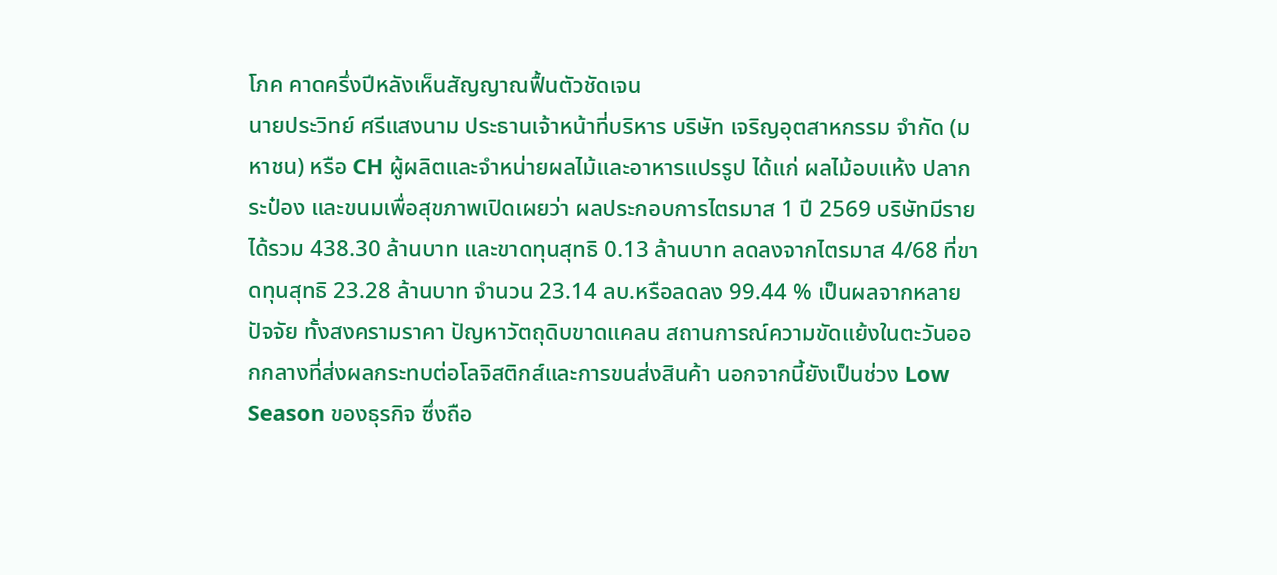โภค คาดครึ่งปีหลังเห็นสัญญาณฟื้นตัวชัดเจน
นายประวิทย์ ศรีแสงนาม ประธานเจ้าหน้าที่บริหาร บริษัท เจริญอุตสาหกรรม จำกัด (มหาชน) หรือ CH ผู้ผลิตและจำหน่ายผลไม้และอาหารแปรรูป ได้แก่ ผลไม้อบแห้ง ปลากระป๋อง และขนมเพื่อสุขภาพเปิดเผยว่า ผลประกอบการไตรมาส 1 ปี 2569 บริษัทมีรายได้รวม 438.30 ล้านบาท และขาดทุนสุทธิ 0.13 ล้านบาท ลดลงจากไตรมาส 4/68 ที่ขาดทุนสุทธิ 23.28 ล้านบาท จำนวน 23.14 ลบ.หรือลดลง 99.44 % เป็นผลจากหลายปัจจัย ทั้งสงครามราคา ปัญหาวัตถุดิบขาดแคลน สถานการณ์ความขัดแย้งในตะวันออกกลางที่ส่งผลกระทบต่อโลจิสติกส์และการขนส่งสินค้า นอกจากนี้ยังเป็นช่วง Low Season ของธุรกิจ ซึ่งถือ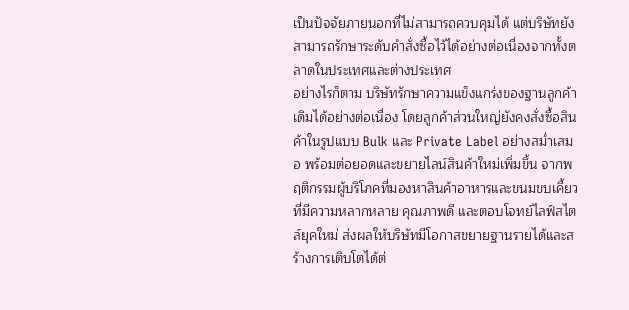เป็นปัจจัยภายนอกที่ไม่สามารถควบคุมได้ แต่บริษัทยังสามารถรักษาระดับคำสั่งซื้อไว้ได้อย่างต่อเนื่องจากทั้งตลาดในประเทศและต่างประเทศ
อย่างไรก็ตาม บริษัทรักษาความแข็งแกร่งของฐานลูกค้าเดิมได้อย่างต่อเนื่อง โดยลูกค้าส่วนใหญ่ยังคงสั่งซื้อสินค้าในรูปแบบ Bulk และ Private Label อย่างสม่ำเสมอ พร้อมต่อยอดและขยายไลน์สินค้าใหม่เพิ่มขึ้น จากพฤติกรรมผู้บริโภคที่มองหาสินค้าอาหารและขนมขบเคี้ยวที่มีความหลากหลาย คุณภาพดี และตอบโจทย์ไลฟ์สไตล์ยุคใหม่ ส่งผลให้บริษัทมีโอกาสขยายฐานรายได้และสร้างการเติบโตได้ต่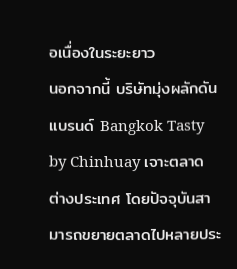อเนื่องในระยะยาว
นอกจากนี้ บริษัทมุ่งผลักดันแบรนด์ Bangkok Tasty by Chinhuay เจาะตลาดต่างประเทศ โดยปัจจุบันสามารถขยายตลาดไปหลายประ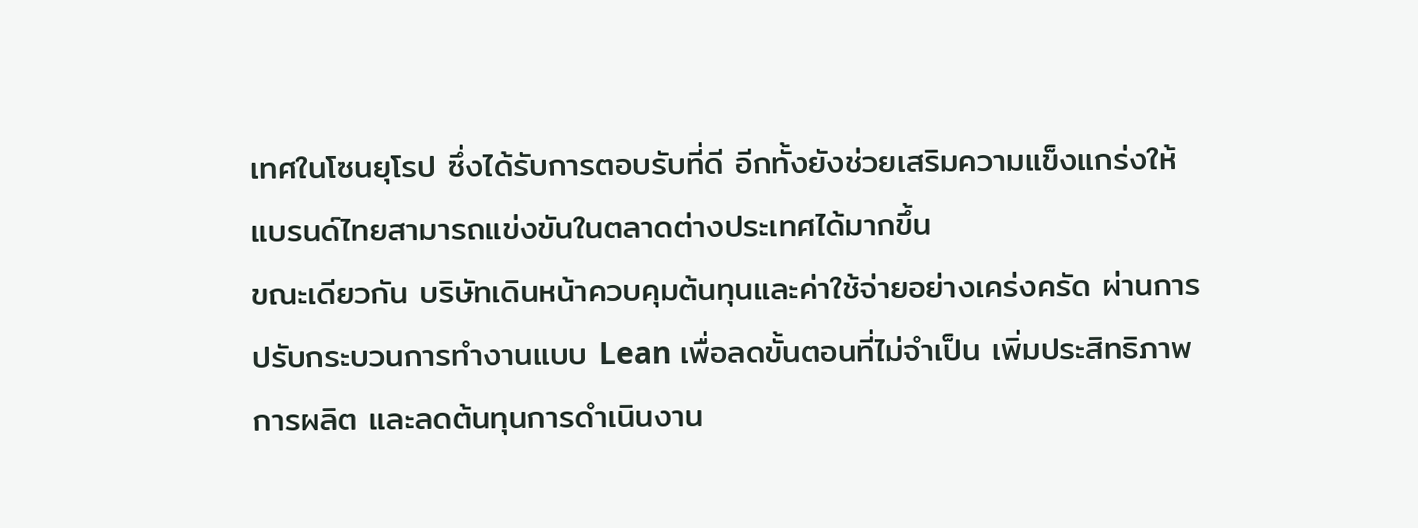เทศในโซนยุโรป ซึ่งได้รับการตอบรับที่ดี อีกทั้งยังช่วยเสริมความแข็งแกร่งให้ แบรนด์ไทยสามารถแข่งขันในตลาดต่างประเทศได้มากขึ้น
ขณะเดียวกัน บริษัทเดินหน้าควบคุมต้นทุนและค่าใช้จ่ายอย่างเคร่งครัด ผ่านการปรับกระบวนการทำงานแบบ Lean เพื่อลดขั้นตอนที่ไม่จำเป็น เพิ่มประสิทธิภาพการผลิต และลดต้นทุนการดำเนินงาน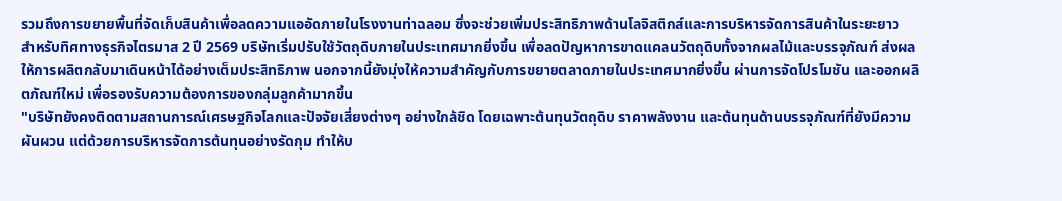รวมถึงการขยายพื้นที่จัดเก็บสินค้าเพื่อลดความแออัดภายในโรงงานท่าฉลอม ซึ่งจะช่วยเพิ่มประสิทธิภาพด้านโลจิสติกส์และการบริหารจัดการสินค้าในระยะยาว
สำหรับทิศทางธุรกิจไตรมาส 2 ปี 2569 บริษัทเริ่มปรับใช้วัตถุดิบภายในประเทศมากยิ่งขึ้น เพื่อลดปัญหาการขาดแคลนวัตถุดิบทั้งจากผลไม้และบรรจุภัณฑ์ ส่งผลให้การผลิตกลับมาเดินหน้าได้อย่างเต็มประสิทธิภาพ นอกจากนี้ยังมุ่งให้ความสำคัญกับการขยายตลาดภายในประเทศมากยิ่งขึ้น ผ่านการจัดโปรโมชัน และออกผลิตภัณฑ์ใหม่ เพื่อรองรับความต้องการของกลุ่มลูกค้ามากขึ้น
"บริษัทยังคงติดตามสถานการณ์เศรษฐกิจโลกและปัจจัยเสี่ยงต่างๆ อย่างใกล้ชิด โดยเฉพาะต้นทุนวัตถุดิบ ราคาพลังงาน และต้นทุนด้านบรรจุภัณฑ์ที่ยังมีความผันผวน แต่ด้วยการบริหารจัดการต้นทุนอย่างรัดกุม ทำให้บ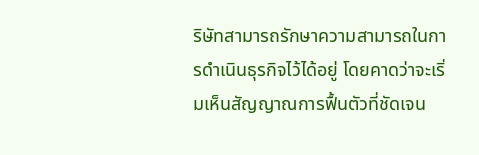ริษัทสามารถรักษาความสามารถในการดำเนินธุรกิจไว้ได้อยู่ โดยคาดว่าจะเริ่มเห็นสัญญาณการฟื้นตัวที่ชัดเจน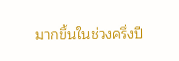มากขึ้นในช่วงครึ่งปี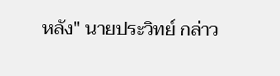หลัง" นายประวิทย์ กล่าว